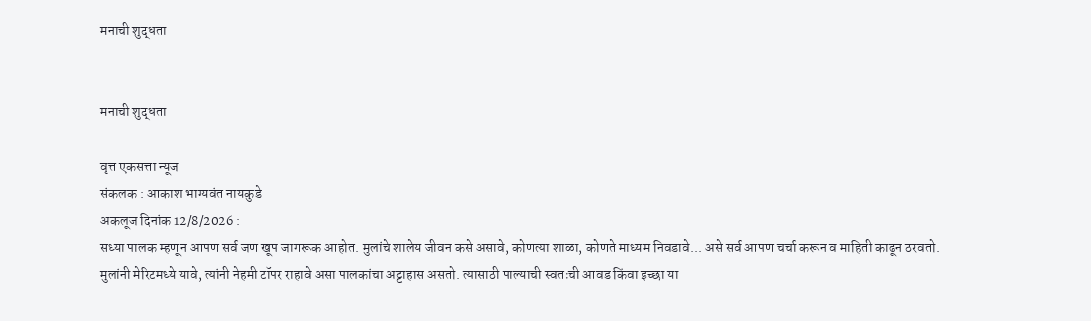मनाची शुद्धता


मनाची शुद्धता

वृत्त एकसत्ता न्यूज
संकलक : आकाश भाग्यवंत नायकुडे
अकलूज दिनांक 12/8/2026 :
सध्या पालक म्हणून आपण सर्व जण खूप जागरूक आहोत. मुलांचे शालेय जीवन कसे असावे, कोणत्या शाळा, कोणते माध्यम निवडावे... असे सर्व आपण चर्चा करून व माहिती काढून ठरवतो.
मुलांनी मेरिटमध्ये यावे, त्यांनी नेहमी टॉपर राहावे असा पालकांचा अट्टाहास असतो. त्यासाठी पाल्याची स्वतःची आवड किंवा इच्छा या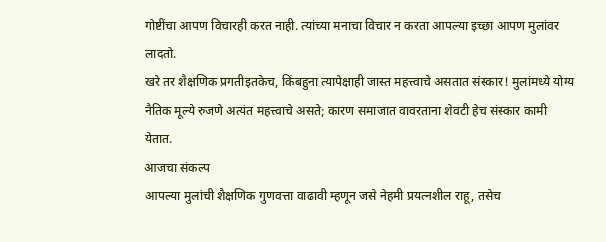गोष्टींचा आपण विचारही करत नाही. त्यांच्या मनाचा विचार न करता आपल्या इच्छा आपण मुलांवर लादतो.
खरे तर शैक्षणिक प्रगतीइतकेच, किंबहुना त्यापेक्षाही जास्त महत्त्वाचे असतात संस्कार! मुलांमध्ये योग्य नैतिक मूल्ये रुजणे अत्यंत महत्त्वाचे असते; कारण समाजात वावरताना शेवटी हेच संस्कार कामी येतात.
आजचा संकल्प
आपल्या मुलांची शैक्षणिक गुणवत्ता वाढावी म्हणून जसे नेहमी प्रयत्नशील राहू, तसेच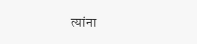त्यांना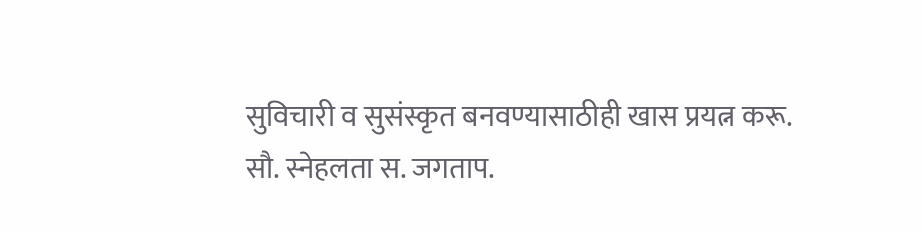सुविचारी व सुसंस्कृत बनवण्यासाठीही खास प्रयत्न करू.
सौ. स्नेहलता स. जगताप.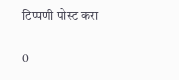टिप्पणी पोस्ट करा

0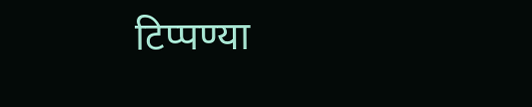टिप्पण्या